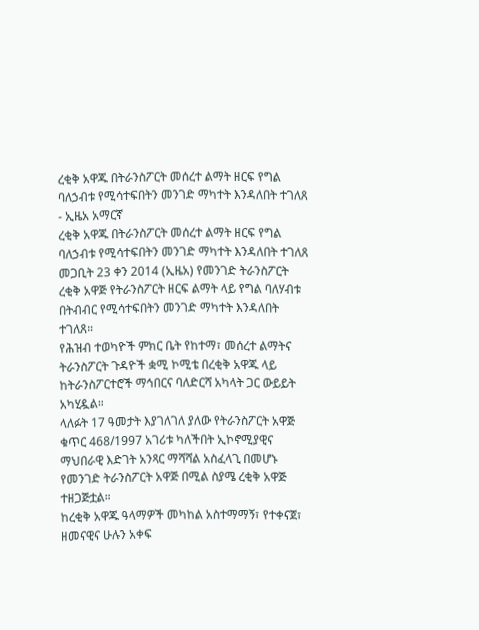ረቂቅ አዋጁ በትራንስፖርት መሰረተ ልማት ዘርፍ የግል ባለኃብቱ የሚሳተፍበትን መንገድ ማካተት እንዳለበት ተገለጸ - ኢዜአ አማርኛ
ረቂቅ አዋጁ በትራንስፖርት መሰረተ ልማት ዘርፍ የግል ባለኃብቱ የሚሳተፍበትን መንገድ ማካተት እንዳለበት ተገለጸ
መጋቢት 23 ቀን 2014 (ኢዜአ) የመንገድ ትራንስፖርት ረቂቅ አዋጅ የትራንስፖርት ዘርፍ ልማት ላይ የግል ባለሃብቱ በትብብር የሚሳተፍበትን መንገድ ማካተት እንዳለበት ተገለጸ።
የሕዝብ ተወካዮች ምክር ቤት የከተማ፣ መሰረተ ልማትና ትራንስፖርት ጉዳዮች ቋሚ ኮሚቴ በረቂቅ አዋጁ ላይ ከትራንስፖርተሮች ማኅበርና ባለድርሻ አካላት ጋር ውይይት አካሂዷል።
ላለፉት 17 ዓመታት እያገለገለ ያለው የትራንስፖርት አዋጅ ቁጥር 468/1997 አገሪቱ ካለችበት ኢኮኖሚያዊና ማህበራዊ እድገት አንጻር ማሻሻል አስፈላጊ በመሆኑ የመንገድ ትራንስፖርት አዋጅ በሚል ስያሜ ረቂቅ አዋጅ ተዘጋጅቷል።
ከረቂቅ አዋጁ ዓላማዎች መካከል አስተማማኝ፣ የተቀናጀ፣ ዘመናዊና ሁሉን አቀፍ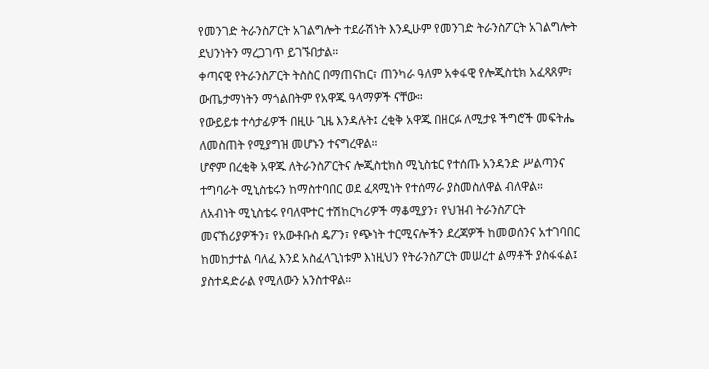የመንገድ ትራንስፖርት አገልግሎት ተደራሽነት እንዲሁም የመንገድ ትራንስፖርት አገልግሎት ደህንነትን ማረጋገጥ ይገኙበታል።
ቀጣናዊ የትራንስፖርት ትስስር በማጠናከር፣ ጠንካራ ዓለም አቀፋዊ የሎጂስቲክ አፈጻጸም፣ ውጤታማነትን ማጎልበትም የአዋጁ ዓላማዎች ናቸው።
የውይይቱ ተሳታፊዎች በዚሁ ጊዜ እንዳሉት፤ ረቂቅ አዋጁ በዘርፉ ለሚታዩ ችግሮች መፍትሔ ለመስጠት የሚያግዝ መሆኑን ተናግረዋል።
ሆኖም በረቂቅ አዋጁ ለትራንስፖርትና ሎጂስቲክስ ሚኒስቴር የተሰጡ አንዳንድ ሥልጣንና ተግባራት ሚኒስቴሩን ከማስተባበር ወደ ፈጻሚነት የተሰማራ ያስመስለዋል ብለዋል።
ለአብነት ሚኒስቴሩ የባለሞተር ተሽከርካሪዎች ማቆሚያን፣ የህዝብ ትራንስፖርት መናኸሪያዎችን፣ የአውቶቡስ ዴፖን፣ የጭነት ተርሚናሎችን ደረጃዎች ከመወሰንና አተገባበር ከመከታተል ባለፈ እንደ አስፈላጊነቱም እነዚህን የትራንስፖርት መሠረተ ልማቶች ያስፋፋል፤ ያስተዳድራል የሚለውን አንስተዋል።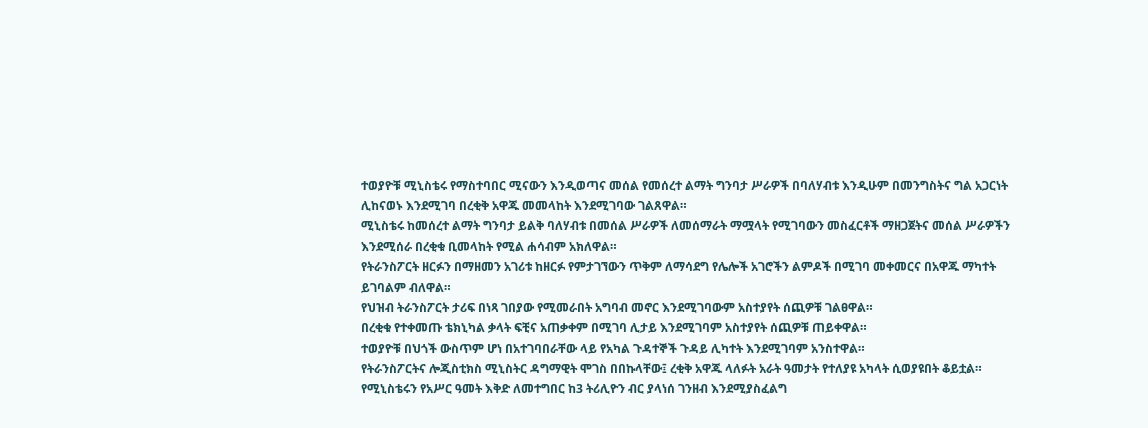ተወያዮቹ ሚኒስቴሩ የማስተባበር ሚናውን እንዲወጣና መሰል የመሰረተ ልማት ግንባታ ሥራዎች በባለሃብቱ እንዲሁም በመንግስትና ግል አጋርነት ሊከናወኑ እንደሚገባ በረቂቅ አዋጁ መመላከት እንደሚገባው ገልጸዋል።
ሚኒስቴሩ ከመሰረተ ልማት ግንባታ ይልቅ ባለሃብቱ በመሰል ሥራዎች ለመሰማራት ማሟላት የሚገባውን መስፈርቶች ማዘጋጀትና መሰል ሥራዎችን እንደሚሰራ በረቂቁ ቢመላከት የሚል ሐሳብም አክለዋል።
የትራንስፖርት ዘርፉን በማዘመን አገሪቱ ከዘርፉ የምታገኘውን ጥቅም ለማሳደግ የሌሎች አገሮችን ልምዶች በሚገባ መቀመርና በአዋጁ ማካተት ይገባልም ብለዋል።
የህዝብ ትራንስፖርት ታሪፍ በነጻ ገበያው የሚመራበት አግባብ መኖር እንደሚገባውም አስተያየት ሰጪዎቹ ገልፀዋል።
በረቂቁ የተቀመጡ ቴክኒካል ቃላት ፍቺና አጠቃቀም በሚገባ ሊታይ እንደሚገባም አስተያየት ሰጪዎቹ ጠይቀዋል።
ተወያዮቹ በህጎች ውስጥም ሆነ በአተገባበራቸው ላይ የአካል ጉዳተኞች ጉዳይ ሊካተት እንደሚገባም አንስተዋል።
የትራንስፖርትና ሎጂስቲክስ ሚኒስትር ዳግማዊት ሞገስ በበኩላቸው፤ ረቂቅ አዋጁ ላለፉት አራት ዓመታት የተለያዩ አካላት ሲወያዩበት ቆይቷል።
የሚኒስቴሩን የአሥር ዓመት እቅድ ለመተግበር ከ3 ትሪሊዮን ብር ያላነሰ ገንዘብ እንደሚያስፈልግ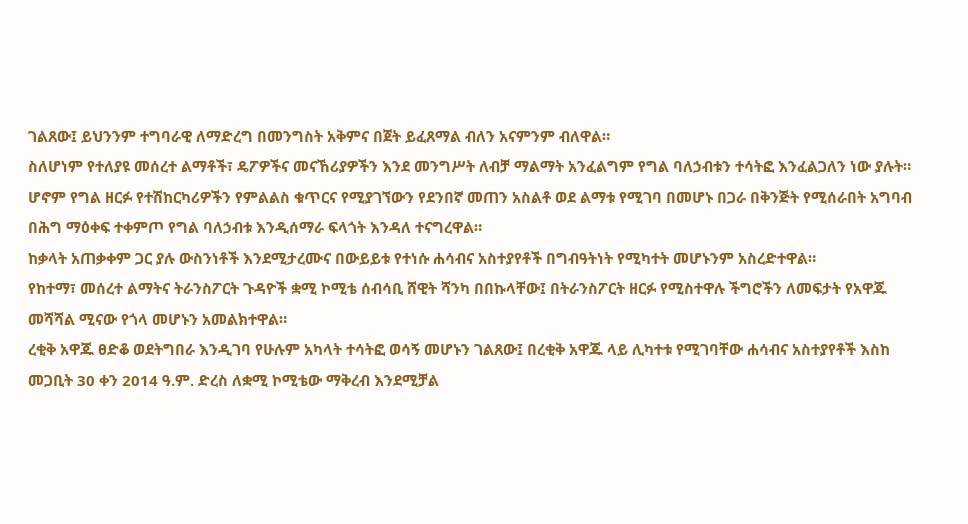ገልጸው፤ ይህንንም ተግባራዊ ለማድረግ በመንግስት አቅምና በጀት ይፈጸማል ብለን አናምንም ብለዋል።
ስለሆነም የተለያዩ መሰረተ ልማቶች፣ ዴፖዎችና መናኸሪያዎችን እንደ መንግሥት ለብቻ ማልማት አንፈልግም የግል ባለኃብቱን ተሳትፎ እንፈልጋለን ነው ያሉት።
ሆኖም የግል ዘርፉ የተሽከርካሪዎችን የምልልስ ቁጥርና የሚያገኘውን የደንበኛ መጠን አስልቶ ወደ ልማቱ የሚገባ በመሆኑ በጋራ በቅንጅት የሚሰራበት አግባብ በሕግ ማዕቀፍ ተቀምጦ የግል ባለኃብቱ እንዲሰማራ ፍላጎት እንዳለ ተናግረዋል።
ከቃላት አጠቃቀም ጋር ያሉ ውስንነቶች እንደሚታረሙና በውይይቱ የተነሱ ሐሳብና አስተያየቶች በግብዓትነት የሚካተት መሆኑንም አስረድተዋል።
የከተማ፣ መሰረተ ልማትና ትራንስፖርት ጉዳዮች ቋሚ ኮሚቴ ሰብሳቢ ሸዊት ሻንካ በበኩላቸው፤ በትራንስፖርት ዘርፉ የሚስተዋሉ ችግሮችን ለመፍታት የአዋጁ መሻሻል ሚናው የጎላ መሆኑን አመልክተዋል።
ረቂቅ አዋጁ ፀድቆ ወደትግበራ እንዲገባ የሁሉም አካላት ተሳትፎ ወሳኝ መሆኑን ገልጸው፤ በረቂቅ አዋጁ ላይ ሊካተቱ የሚገባቸው ሐሳብና አስተያየቶች እስከ መጋቢት 30 ቀን 2014 ዓ.ም. ድረስ ለቋሚ ኮሚቴው ማቅረብ እንደሚቻል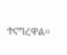ተናግረዋል።